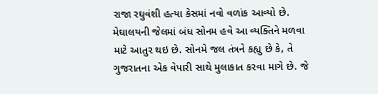રાજા રઘુવંશી હત્યા કેસમાં નવો વળાંક આવ્યો છે. મેઘાલયની જેલમાં બંધ સોનમ હવે આ વ્યક્તિને મળવા માટે આતુર થઇ છે. સોનમે જલ તંત્રને કહ્યુ છે કે, તે ગુજરાતના એક વેપારી સાથે મુલાકાત કરવા માગે છે. જે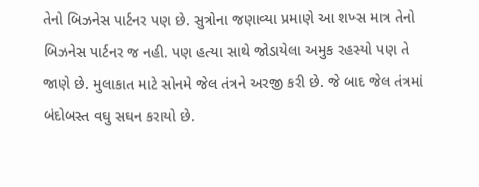તેનો બિઝનેસ પાર્ટનર પણ છે. સુત્રોના જણાવ્યા પ્રમાણે આ શખ્સ માત્ર તેનો બિઝનેસ પાર્ટનર જ નહી. પણ હત્યા સાથે જોડાયેલા અમુક રહસ્યો પણ તે જાણે છે. મુલાકાત માટે સોનમે જેલ તંત્રને અરજી કરી છે. જે બાદ જેલ તંત્રમાં બંદોબસ્ત વઘુ સઘન કરાયો છે.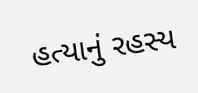હત્યાનું રહસ્ય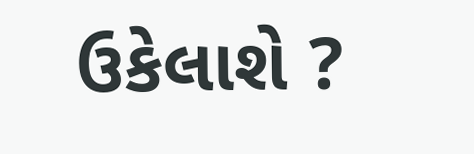ઉકેલાશે ?